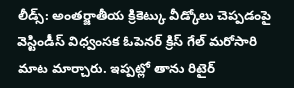లీడ్స్: అంతర్జాతీయ క్రికెట్కు వీడ్కోలు చెప్పడంపై వెస్టిండీస్ విధ్వంసక ఓపెనర్ క్రిస్ గేల్ మరోసారి మాట మార్చారు. ఇప్పట్లో తాను రిటైర్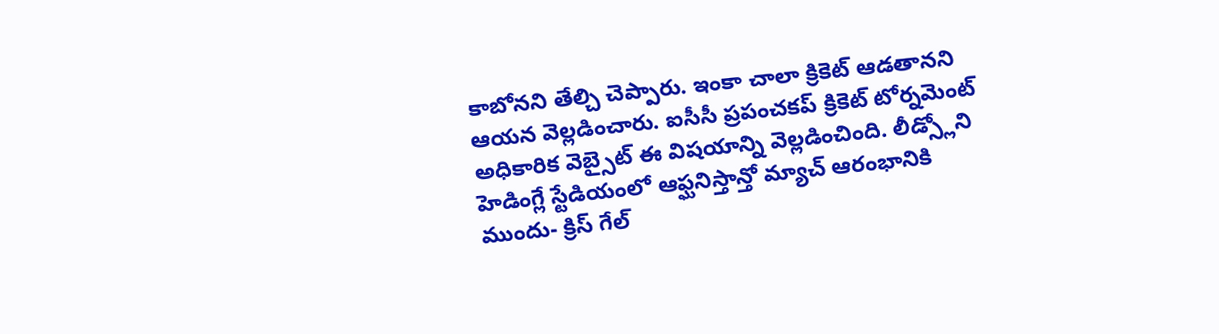కాబోనని తేల్చి చెప్పారు. ఇంకా చాలా క్రికెట్ ఆడతానని ఆయన వెల్లడించారు. ఐసీసీ ప్రపంచకప్ క్రికెట్ టోర్నమెంట్ అధికారిక వెబ్సైట్ ఈ విషయాన్ని వెల్లడించింది. లీడ్స్లోని హెడింగ్లే స్టేడియంలో ఆఫ్ఘనిస్తాన్తో మ్యాచ్ ఆరంభానికి ముందు- క్రిస్ గేల్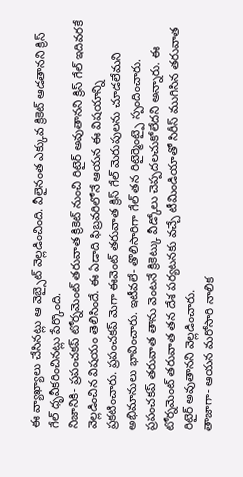ఈ వ్యాఖ్యాలు చేసినట్లు ఆ వెబ్సైట్ వెల్లడించింది. వీలైనంత ఎక్కువ క్రికెట్ ఆడతానని క్రిస్ గేల్ ధృవీకరించినట్లు పేర్కొంది.
నిజానికి- ప్రపంచకప్ టోర్నమెంట్ తరువాత క్రికెట్ నుంచి రిటైర్ అవుతానని క్రిస్ గేల్ ఇదివరకే వెల్లడించిన విషయం తెలిసిందే. ఈ ఏడాది ఫిబ్రవరిలోనే ఆయన ఈ విషయాన్ని ప్రకటించారు. ప్రపంచకప్ మెగా ఈవెంట్ తరువాత క్రిస్ గేల్ మెరుపులను చూడలేమని అభిమానులు భావించారు. ఇటీవలే- తొలిసారిగా గేల్ తన రిటైర్మెంట్పై స్పందించారు. ప్రపంచకప్ తరువాత తాను వెంటనే క్రికెట్కు వీడ్కోలు చెప్పదలచుకోలేదని అన్నారు. ఈ టోర్నమెంట్ తరువాత తన దేశ పర్యటనకు వచ్చే టీమిండియాతో సిరీస్ ముగిసిన తరువాత రిటైర్ అవుతానని వెల్లడించారు.
తాజాగా- ఆయన మరోసారి నాలిక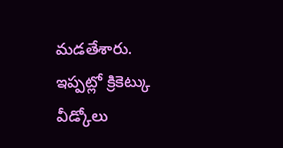మడతేశారు. ఇప్పట్లో క్రికెట్కు వీడ్కోలు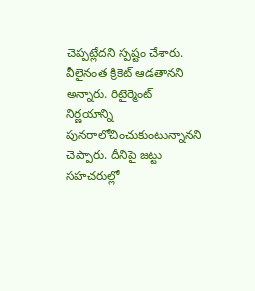చెప్పట్లేదని స్పష్టం చేశారు. వీలైనంత క్రికెట్ ఆడతానని అన్నారు. రిటైర్మెంట్ నిర్ణయాన్ని పునరాలోచించుకుంటున్నానని చెప్పారు. దీనిపై జట్టు సహచరుల్లో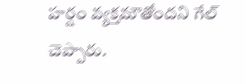హర్షం వ్యక్తమౌతోందని గేల్ చెప్పారు.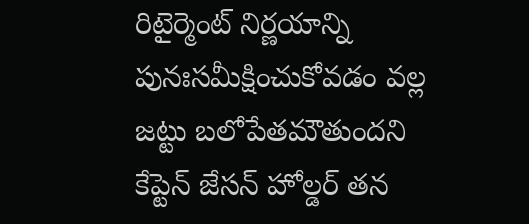రిటైర్మెంట్ నిర్ణయాన్ని పునఃసమీక్షించుకోవడం వల్ల జట్టు బలోపేతమౌతుందని కేప్టెన్ జేసన్ హోల్డర్ తన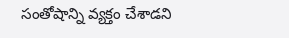సంతోషాన్ని వ్యక్తం చేశాడని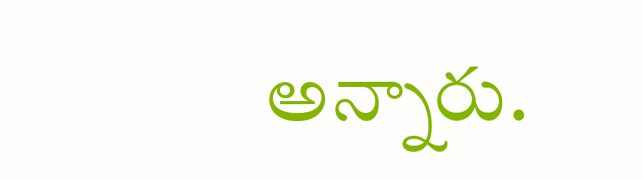అన్నారు.